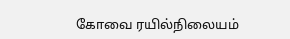கோவை ரயில்நிலையம்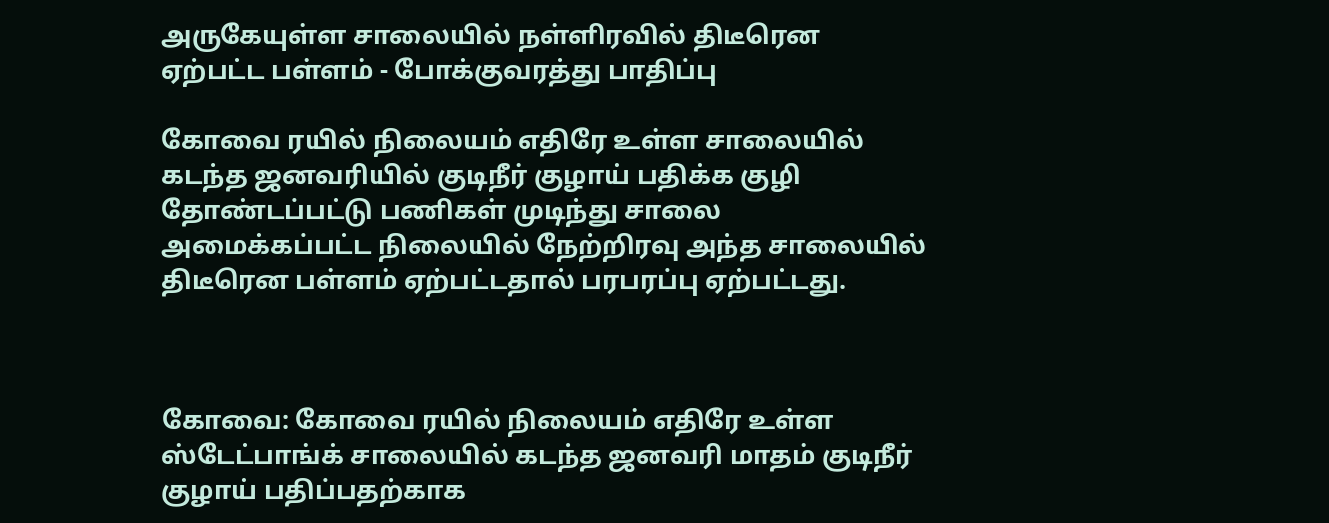அருகேயுள்ள சாலையில் நள்ளிரவில் திடீரென ஏற்பட்ட பள்ளம் - போக்குவரத்து பாதிப்பு

கோவை ரயில் நிலையம் எதிரே உள்ள சாலையில் கடந்த ஜனவரியில் குடிநீர் குழாய் பதிக்க குழி தோண்டப்பட்டு பணிகள் முடிந்து சாலை அமைக்கப்பட்ட நிலையில் நேற்றிரவு அந்த சாலையில் திடீரென பள்ளம் ஏற்பட்டதால் பரபரப்பு ஏற்பட்டது.



கோவை: கோவை ரயில் நிலையம் எதிரே உள்ள ஸ்டேட்பாங்க் சாலையில் கடந்த ஜனவரி மாதம் குடிநீர் குழாய் பதிப்பதற்காக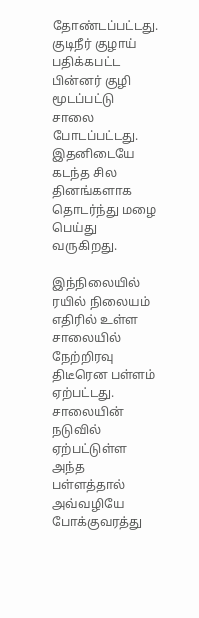தோண்டப்பட்டது. குடிநீர் குழாய் பதிக்கபட்ட பின்னர் குழி மூடப்பட்டு சாலை போடப்பட்டது. இதனிடையே கடந்த சில தினங்களாக தொடர்ந்து மழை பெய்து வருகிறது.

இந்நிலையில் ரயில் நிலையம் எதிரில் உள்ள சாலையில் நேற்றிரவு திடீரென பள்ளம் ஏற்பட்டது. சாலையின் நடுவில் ஏற்பட்டுள்ள அந்த பள்ளத்தால் அவ்வழியே போக்குவரத்து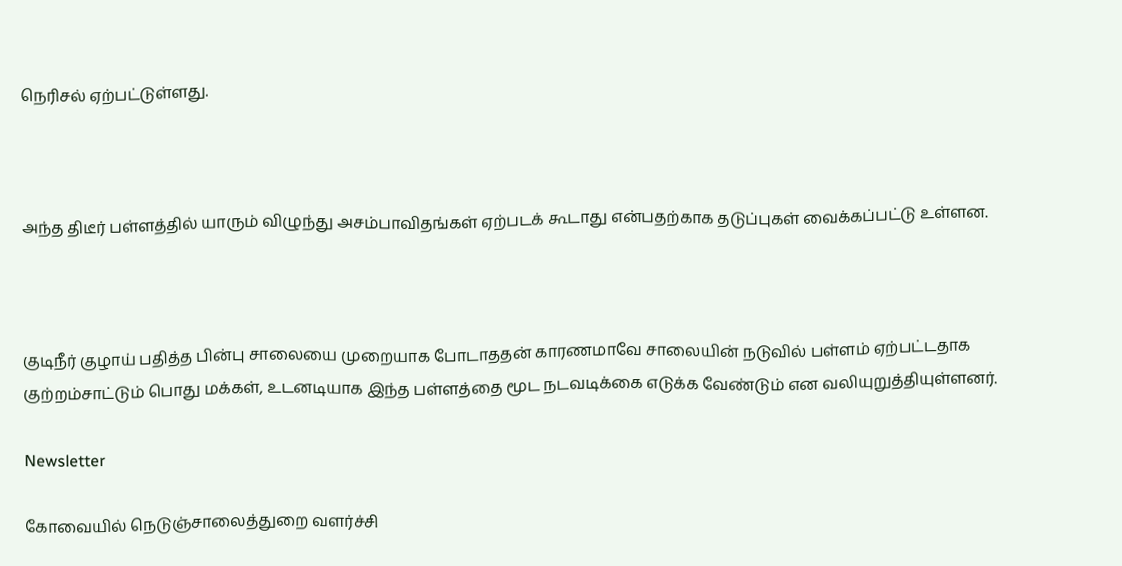நெரிசல் ஏற்பட்டுள்ளது.



அந்த திடீர் பள்ளத்தில் யாரும் விழுந்து அசம்பாவிதங்கள் ஏற்படக் கூடாது என்பதற்காக தடுப்புகள் வைக்கப்பட்டு உள்ளன.



குடிநீர் குழாய் பதித்த பின்பு சாலையை முறையாக போடாததன் காரணமாவே சாலையின் நடுவில் பள்ளம் ஏற்பட்டதாக குற்றம்சாட்டும் பொது மக்கள், உடனடியாக இந்த பள்ளத்தை மூட நடவடிக்கை எடுக்க வேண்டும் என வலியுறுத்தியுள்ளனர்.

Newsletter

கோவையில் நெடுஞ்சாலைத்துறை வளர்ச்சி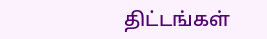திட்டங்கள்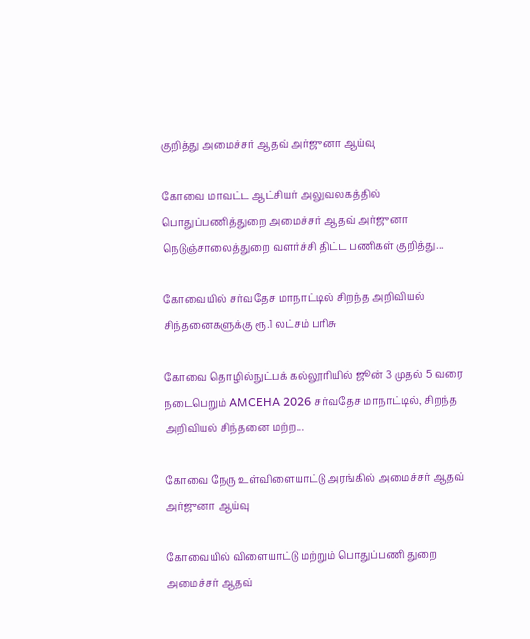குறித்து அமைச்சர் ஆதவ் அர்ஜுனா ஆய்வு

கோவை மாவட்ட ஆட்சியர் அலுவலகத்தில் பொதுப்பணித்துறை அமைச்சர் ஆதவ் அர்ஜுனா நெடுஞ்சாலைத்துறை வளர்ச்சி திட்ட பணிகள் குறித்து...

கோவையில் சர்வதேச மாநாட்டில் சிறந்த அறிவியல் சிந்தனைகளுக்கு ரூ.1 லட்சம் பரிசு

கோவை தொழில்நுட்பக் கல்லூரியில் ஜூன் 3 முதல் 5 வரை நடைபெறும் AMCEHA 2026 சர்வதேச மாநாட்டில், சிறந்த அறிவியல் சிந்தனை மற்ற...

கோவை நேரு உள்விளையாட்டு அரங்கில் அமைச்சர் ஆதவ் அர்ஜுனா ஆய்வு

கோவையில் விளையாட்டு மற்றும் பொதுப்பணி துறை அமைச்சர் ஆதவ்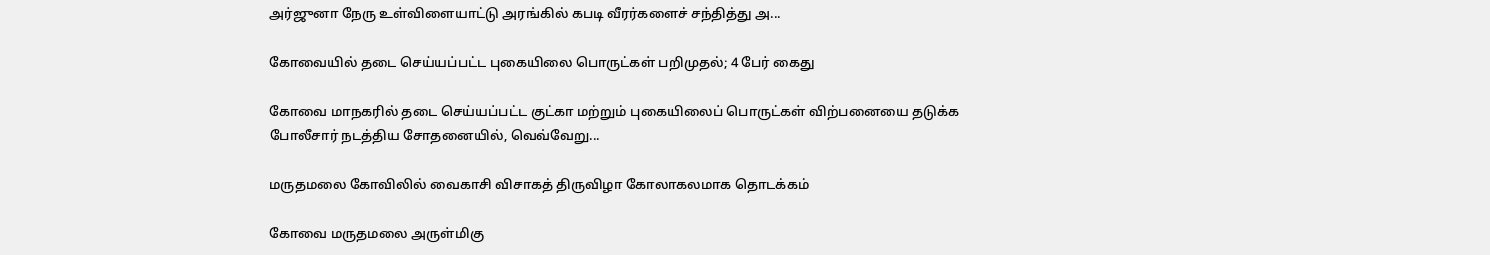அர்ஜுனா நேரு உள்விளையாட்டு அரங்கில் கபடி வீரர்களைச் சந்தித்து அ...

கோவையில் தடை செய்யப்பட்ட புகையிலை பொருட்கள் பறிமுதல்; 4 பேர் கைது

கோவை மாநகரில் தடை செய்யப்பட்ட குட்கா மற்றும் புகையிலைப் பொருட்கள் விற்பனையை தடுக்க போலீசார் நடத்திய சோதனையில், வெவ்வேறு...

மருதமலை கோவிலில் வைகாசி விசாகத் திருவிழா கோலாகலமாக தொடக்கம்

கோவை மருதமலை அருள்மிகு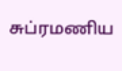சுப்ரமணிய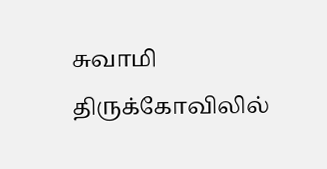சுவாமி திருக்கோவிலில்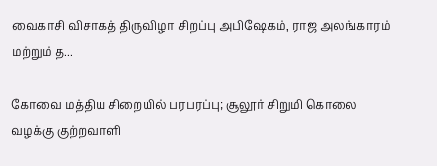வைகாசி விசாகத் திருவிழா சிறப்பு அபிஷேகம், ராஜ அலங்காரம் மற்றும் த...

கோவை மத்திய சிறையில் பரபரப்பு; சூலூர் சிறுமி கொலை வழக்கு குற்றவாளி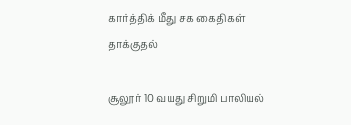கார்த்திக் மீது சக கைதிகள் தாக்குதல்

சூலூர் 10 வயது சிறுமி பாலியல்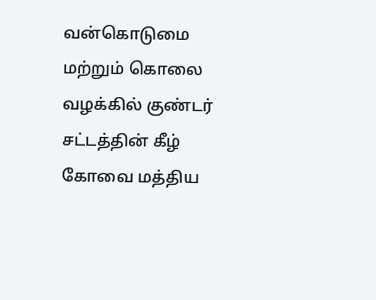வன்கொடுமை மற்றும் கொலை வழக்கில் குண்டர் சட்டத்தின் கீழ் கோவை மத்திய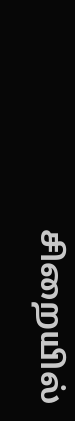சிறையில்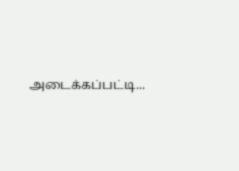அடைக்கப்பட்டி...